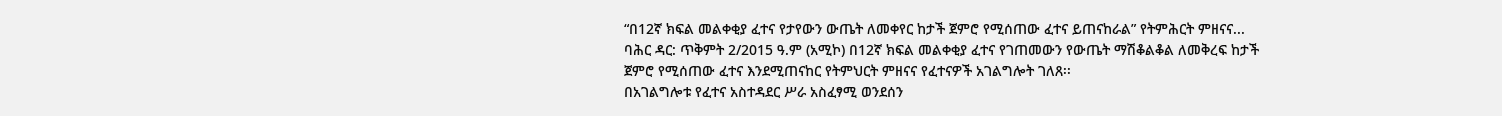“በ12ኛ ክፍል መልቀቂያ ፈተና የታየውን ውጤት ለመቀየር ከታች ጀምሮ የሚሰጠው ፈተና ይጠናከራል” የትምሕርት ምዘናና...
ባሕር ዳር: ጥቅምት 2/2015 ዓ.ም (አሚኮ) በ12ኛ ክፍል መልቀቂያ ፈተና የገጠመውን የውጤት ማሽቆልቆል ለመቅረፍ ከታች ጀምሮ የሚሰጠው ፈተና እንደሚጠናከር የትምህርት ምዘናና የፈተናዎች አገልግሎት ገለጸ፡፡
በአገልግሎቱ የፈተና አስተዳደር ሥራ አስፈፃሚ ወንደሰን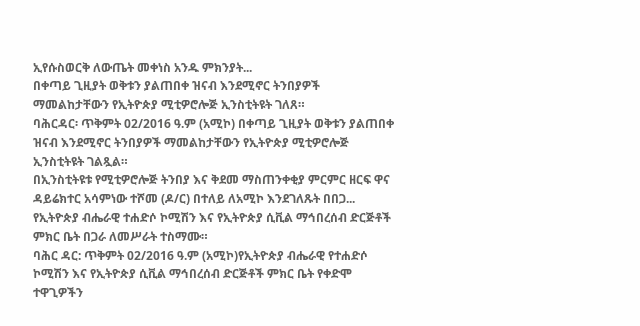ኢየሱስወርቅ ለውጤት መቀነስ አንዱ ምክንያት...
በቀጣይ ጊዚያት ወቅቱን ያልጠበቀ ዝናብ እንደሚኖር ትንበያዎች ማመልከታቸውን የኢትዮጵያ ሚቲዎሮሎጅ ኢንስቲትዩት ገለጸ።
ባሕርዳር፡ ጥቅምት 02/2016 ዓ.ም (አሚኮ) በቀጣይ ጊዚያት ወቅቱን ያልጠበቀ ዝናብ እንደሚኖር ትንበያዎች ማመልከታቸውን የኢትዮጵያ ሚቲዎሮሎጅ ኢንስቲትዩት ገልጿል።
በኢንስቲትዩቱ የሚቲዎሮሎጅ ትንበያ እና ቅደመ ማስጠንቀቂያ ምርምር ዘርፍ ዋና ዳይሬክተር አሳምነው ተሾመ (ዶ/ር) በተለይ ለአሚኮ እንደገለጹት በበጋ...
የኢትዮጵያ ብሔራዊ ተሐድሶ ኮሚሽን እና የኢትዮጵያ ሲቪል ማኅበረሰብ ድርጅቶች ምክር ቤት በጋራ ለመሥራት ተስማሙ።
ባሕር ዳር: ጥቅምት 02/2016 ዓ.ም (አሚኮ)የኢትዮጵያ ብሔራዊ የተሐድሶ ኮሚሽን እና የኢትዮጵያ ሲቪል ማኅበረሰብ ድርጅቶች ምክር ቤት የቀድሞ ተዋጊዎችን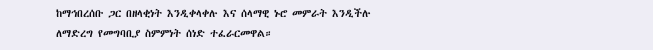ከማኅበረሰቡ ጋር በዘላቂነት እንዲቀላቀሉ እና ሰላማዊ ኑሮ መምራት እንዲችሉ ለማድረግ የመግባቢያ ስምምነት ሰነድ ተፈራርመዋል።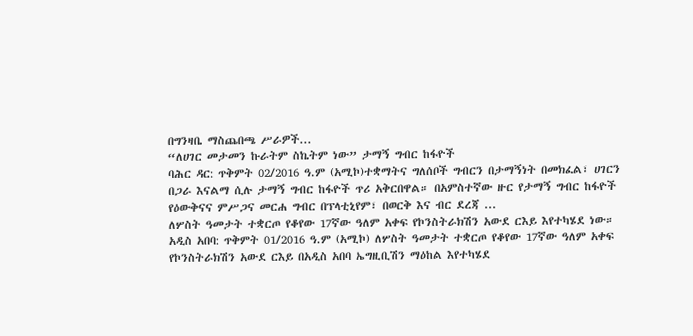በግንዛቤ ማስጨበጫ ሥራዎች...
“ለሀገር መታመን ኩራትም ስኬትም ነው” ታማኝ ግብር ከፋዮች
ባሕር ዳር: ጥቅምት 02/2016 ዓ.ም (አሚኮ)ተቋማትና ግለሰቦች ግብርን በታማኝነት በመክፈል፣ ሀገርን በጋራ እናልማ ሲሉ ታማኝ ግብር ከፋዮች ጥሪ አቅርበዋል። በአምስተኛው ዙር የታማኝ ግብር ከፋዮች የዕውቅናና ምሥጋና መርሐ ግብር በፕላቲኒየም፣ በወርቅ እና ብር ደረጃ ...
ለሦስት ዓመታት ተቋርጦ የቆየው 17ኛው ዓለም አቀፍ የኮንስትራክሽን አውደ ርእይ እየተካሄደ ነው።
አዲስ አበባ: ጥቅምት 01/2016 ዓ.ም (አሚኮ) ለሦስት ዓመታት ተቋርጦ የቆየው 17ኛው ዓለም አቀፍ የኮንስትራክሽን አውደ ርእይ በአዲስ አበባ ኤግዚቢሽን ማዕከል እየተካሄደ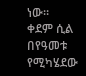ነው።
ቀደም ሲል በየዓመቱ የሚካሄደው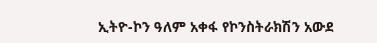ኢትዮ-ኮን ዓለም አቀፋ የኮንስትራክሽን አውደ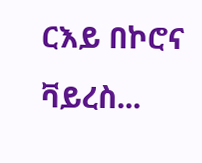ርእይ በኮሮና ቫይረስ...